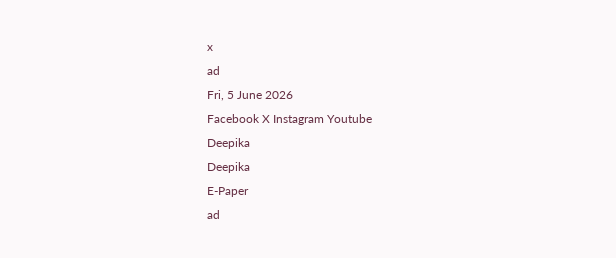x
ad
Fri, 5 June 2026
Facebook X Instagram Youtube
Deepika
Deepika
E-Paper
ad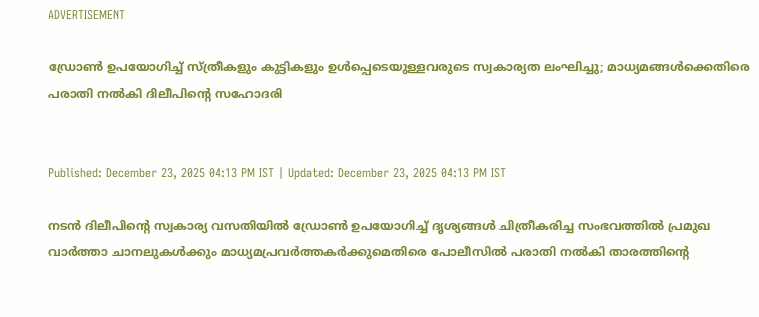ADVERTISEMENT

ഡ്രോണ്‍ ഉപയോഗിച്ച് സ്ത്രീകളും കുട്ടികളും ഉൾപ്പെടെയുള്ളവരുടെ സ്വകാര്യത ലംഘിച്ചു; മാധ്യമങ്ങൾക്കെതിരെ പരാതി നൽകി ദിലീപിന്‍റെ സഹോദരി


Published: December 23, 2025 04:13 PM IST | Updated: December 23, 2025 04:13 PM IST

നടൻ ദിലീപിന്‍റെ സ്വകാര്യ വസതിയിൽ ഡ്രോൺ ഉപയോഗിച്ച് ദൃശ്യങ്ങൾ ചിത്രീകരിച്ച സംഭവത്തിൽ പ്രമുഖ വാർത്താ ചാനലുകൾക്കും മാധ്യമപ്രവർത്തകർക്കുമെതിരെ പോലീസിൽ പരാതി നൽകി താരത്തിന്‍റെ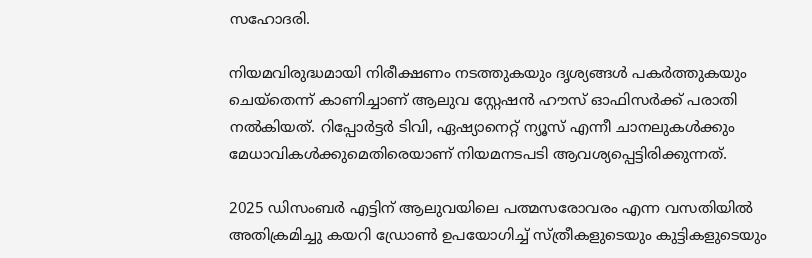സഹോദരി.

നിയമവിരുദ്ധമായി നിരീക്ഷണം നടത്തുകയും ദൃശ്യങ്ങൾ പകർത്തുകയും ചെയ്തെന്ന് കാണിച്ചാണ് ആലുവ സ്റ്റേഷൻ ഹൗസ് ഓഫിസർക്ക് പരാതി നൽകിയത്. റിപ്പോർട്ടർ ടിവി, ഏഷ്യാനെറ്റ് ന്യൂസ് എന്നീ ചാനലുകൾക്കും മേധാവികൾക്കുമെതിരെയാണ് നിയമനടപടി ആവശ്യപ്പെട്ടിരിക്കുന്നത്.

2025 ഡിസംബർ എട്ടിന് ആലുവയിലെ പത്മസരോവരം എന്ന വസതിയിൽ അതിക്രമിച്ചു കയറി ഡ്രോൺ ഉപയോഗിച്ച് സ്ത്രീകളുടെയും കുട്ടികളുടെയും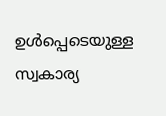ഉൾപ്പെടെയുള്ള സ്വകാര്യ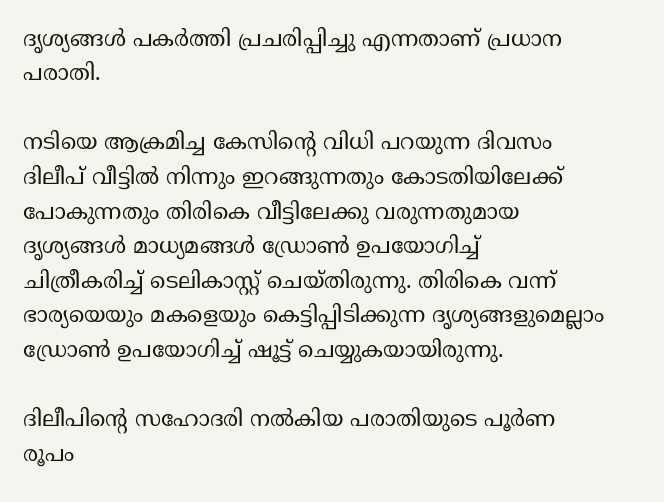ദൃശ്യങ്ങൾ പകർത്തി പ്രചരിപ്പിച്ചു എന്നതാണ് പ്രധാന പരാതി.

നടിയെ ആക്രമിച്ച കേസിന്‍റെ വിധി പറയുന്ന ദിവസം ദിലീപ് വീട്ടിൽ നിന്നും ഇറങ്ങുന്നതും കോടതിയിലേക്ക് പോകുന്നതും തിരികെ വീട്ടിലേക്കു വരുന്നതുമായ ദൃശ്യങ്ങൾ മാധ്യമങ്ങൾ ഡ്രോൺ ഉപയോഗിച്ച് ചിത്രീകരിച്ച് ടെലികാസ്റ്റ് ചെയ്തിരുന്നു. തിരികെ വന്ന് ഭാര്യയെയും മകളെയും കെട്ടിപ്പിടിക്കുന്ന ദൃശ്യങ്ങളുമെല്ലാം ഡ്രോൺ ഉപയോഗിച്ച് ഷൂട്ട് ചെയ്യുകയായിരുന്നു.

ദിലീപിന്‍റെ സഹോദരി നൽകിയ പരാതിയുടെ പൂർണ രൂപം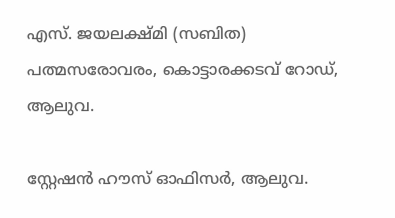എസ്. ജയലക്ഷ്മി (സബിത) പത്മസരോവരം, കൊട്ടാരക്കടവ് റോഡ്, ആലുവ.

സ്റ്റേഷൻ ഹൗസ് ഓഫിസർ, ആലുവ.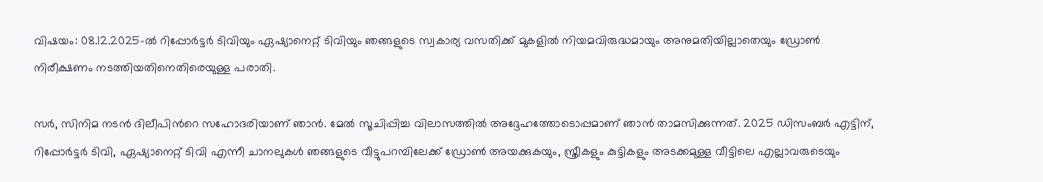വിഷയം: 08.12.2025-ൽ റിപ്പോർട്ടർ ടിവിയും ഏഷ്യാനെറ്റ് ടിവിയും ഞങ്ങളുടെ സ്വകാര്യ വസതിക്ക് മുകളിൽ നിയമവിരുദ്ധമായും അനുമതിയില്ലാതെയും ഡ്രോൺ നിരീക്ഷണം നടത്തിയതിനെതിരെയുള്ള പരാതി.

സർ, സിനിമ നടൻ ദിലീപിന്‍റെ സഹോദരിയാണ് ഞാൻ. മേൽ സൂചിപ്പിച്ച വിലാസത്തിൽ അദ്ദേഹത്തോടൊപ്പമാണ് ഞാൻ താമസിക്കുന്നത്. 2025 ഡിസംബർ എട്ടിന്, റിപ്പോർട്ടർ ടിവി, ഏഷ്യാനെറ്റ് ടിവി എന്നീ ചാനലുകൾ ഞങ്ങളുടെ വീട്ടുപറമ്പിലേക്ക് ഡ്രോൺ അയക്കുകയും, സ്ത്രീകളും കുട്ടികളും അടക്കമുള്ള വീട്ടിലെ എല്ലാവരുടെയും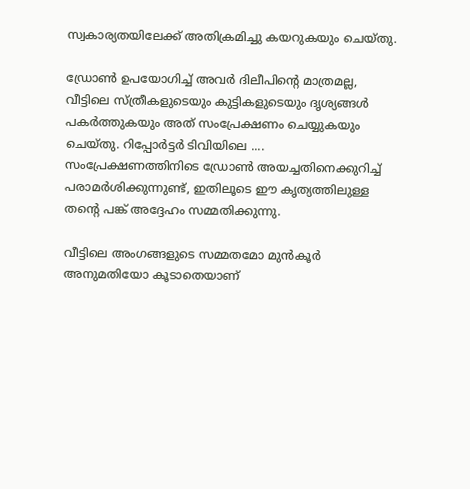സ്വകാര്യതയിലേക്ക് അതിക്രമിച്ചു കയറുകയും ചെയ്തു.

ഡ്രോൺ ഉപയോഗിച്ച് അവർ ദിലീപിന്‍റെ മാത്രമല്ല, വീട്ടിലെ സ്ത്രീകളുടെയും കുട്ടികളുടെയും ദൃശ്യങ്ങൾ പകർത്തുകയും അത് സംപ്രേക്ഷണം ചെയ്യുകയും ചെയ്തു. റിപ്പോർട്ടർ ടിവിയിലെ .... സംപ്രേക്ഷണത്തിനിടെ ഡ്രോൺ അയച്ചതിനെക്കുറിച്ച് പരാമർശിക്കുന്നുണ്ട്, ഇതിലൂടെ ഈ കൃത്യത്തിലുള്ള തന്‍റെ പങ്ക് അദ്ദേഹം സമ്മതിക്കുന്നു.

വീട്ടിലെ അംഗങ്ങളുടെ സമ്മതമോ മുൻകൂർ അനുമതിയോ കൂടാതെയാണ്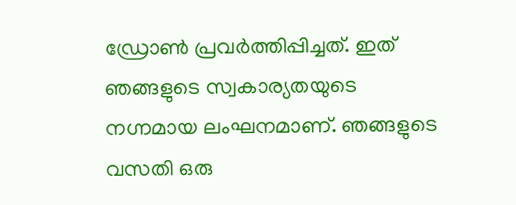ഡ്രോൺ പ്രവർത്തിപ്പിച്ചത്. ഇത് ഞങ്ങളുടെ സ്വകാര്യതയുടെ നഗ്നമായ ലംഘനമാണ്. ഞങ്ങളുടെ വസതി ഒരു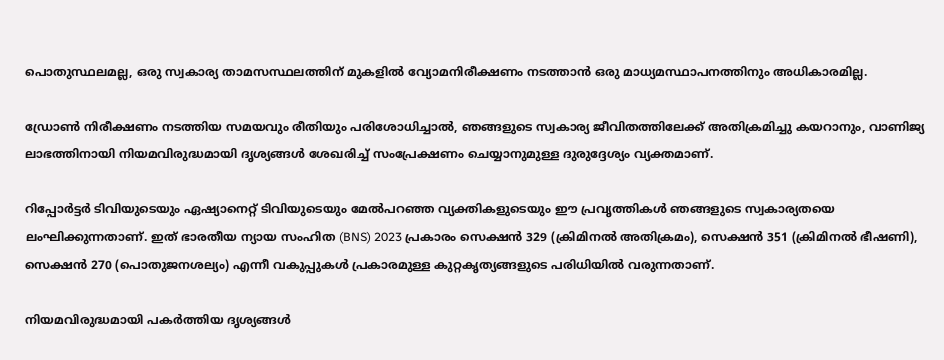പൊതുസ്ഥലമല്ല, ഒരു സ്വകാര്യ താമസസ്ഥലത്തിന് മുകളിൽ വ്യോമനിരീക്ഷണം നടത്താൻ ഒരു മാധ്യമസ്ഥാപനത്തിനും അധികാരമില്ല.

ഡ്രോൺ നിരീക്ഷണം നടത്തിയ സമയവും രീതിയും പരിശോധിച്ചാൽ, ഞങ്ങളുടെ സ്വകാര്യ ജീവിതത്തിലേക്ക് അതിക്രമിച്ചു കയറാനും, വാണിജ്യ ലാഭത്തിനായി നിയമവിരുദ്ധമായി ദൃശ്യങ്ങൾ ശേഖരിച്ച് സംപ്രേക്ഷണം ചെയ്യാനുമുള്ള ദുരുദ്ദേശ്യം വ്യക്തമാണ്.

റിപ്പോർട്ടർ ടിവിയുടെയും ഏഷ്യാനെറ്റ് ടിവിയുടെയും മേൽപറഞ്ഞ വ്യക്തികളുടെയും ഈ പ്രവൃത്തികൾ ഞങ്ങളുടെ സ്വകാര്യതയെ ലംഘിക്കുന്നതാണ്. ഇത് ഭാരതീയ ന്യായ സംഹിത (BNS) 2023 പ്രകാരം സെക്ഷൻ 329 (ക്രിമിനൽ അതിക്രമം), സെക്ഷൻ 351 (ക്രിമിനൽ ഭീഷണി), സെക്ഷൻ 270 (പൊതുജനശല്യം) എന്നീ വകുപ്പുകൾ പ്രകാരമുള്ള കുറ്റകൃത്യങ്ങളുടെ പരിധിയിൽ വരുന്നതാണ്.

നിയമവിരുദ്ധമായി പകർത്തിയ ദൃശ്യങ്ങൾ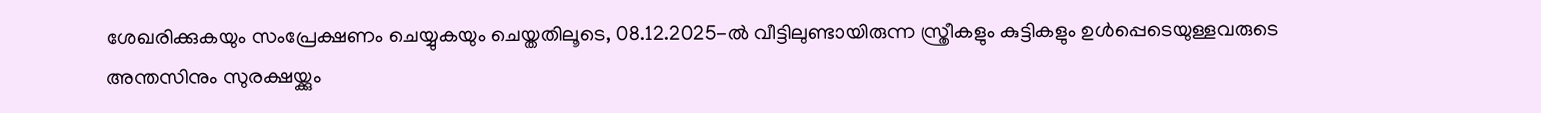ശേഖരിക്കുകയും സംപ്രേക്ഷണം ചെയ്യുകയും ചെയ്തതിലൂടെ, 08.12.2025-ൽ വീട്ടിലുണ്ടായിരുന്ന സ്ത്രീകളും കുട്ടികളും ഉൾപ്പെടെയുള്ളവരുടെ അന്തസിനും സുരക്ഷയ്ക്കും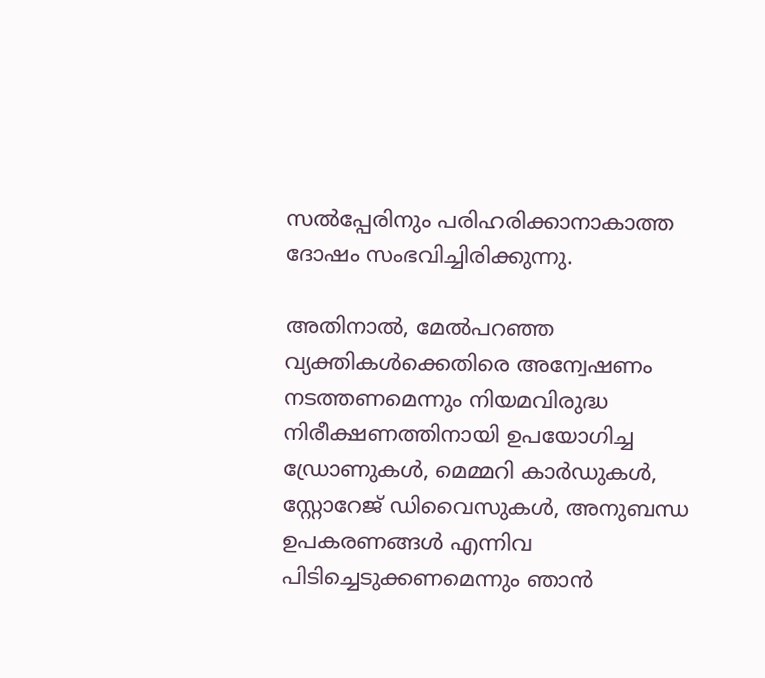സൽപ്പേരിനും പരിഹരിക്കാനാകാത്ത ദോഷം സംഭവിച്ചിരിക്കുന്നു.

അതിനാൽ, മേൽപറഞ്ഞ വ്യക്തികൾക്കെതിരെ അന്വേഷണം നടത്തണമെന്നും നിയമവിരുദ്ധ നിരീക്ഷണത്തിനായി ഉപയോഗിച്ച ഡ്രോണുകൾ, മെമ്മറി കാർഡുകൾ, സ്റ്റോറേജ് ഡിവൈസുകൾ, അനുബന്ധ ഉപകരണങ്ങൾ എന്നിവ പിടിച്ചെടുക്കണമെന്നും ഞാൻ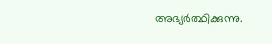അഭ്യർത്ഥിക്കുന്നു.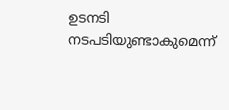ഉടനടി നടപടിയുണ്ടാകുമെന്ന്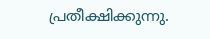പ്രതീക്ഷിക്കുന്നു.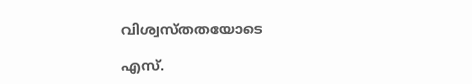വിശ്വസ്തതയോടെ

എസ്.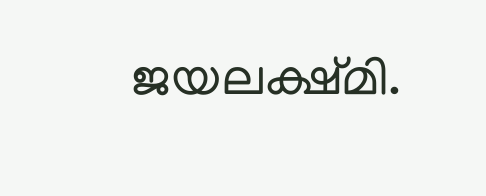ജയലക്ഷ്മി.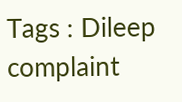Tags : Dileep complaint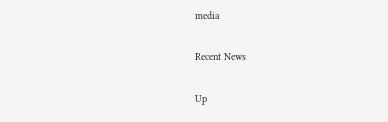media

Recent News

Up